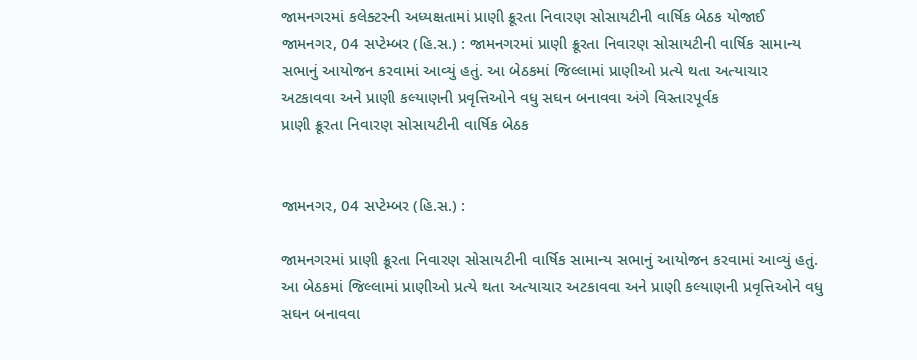જામનગરમાં કલેક્ટરની અધ્યક્ષતામાં પ્રાણી ક્રૂરતા નિવારણ સોસાયટીની વાર્ષિક બેઠક યોજાઈ
જામનગર, 04 સપ્ટેમ્બર (હિ.સ.) : જામનગરમાં પ્રાણી ક્રૂરતા નિવારણ સોસાયટીની વાર્ષિક સામાન્ય સભાનું આયોજન કરવામાં આવ્યું હતું. આ બેઠકમાં જિલ્લામાં પ્રાણીઓ પ્રત્યે થતા અત્યાચાર અટકાવવા અને પ્રાણી કલ્યાણની પ્રવૃત્તિઓને વધુ સઘન બનાવવા અંગે વિસ્તારપૂર્વક
પ્રાણી ક્રૂરતા નિવારણ સોસાયટીની વાર્ષિક બેઠક


જામનગર, 04 સપ્ટેમ્બર (હિ.સ.) :

જામનગરમાં પ્રાણી ક્રૂરતા નિવારણ સોસાયટીની વાર્ષિક સામાન્ય સભાનું આયોજન કરવામાં આવ્યું હતું. આ બેઠકમાં જિલ્લામાં પ્રાણીઓ પ્રત્યે થતા અત્યાચાર અટકાવવા અને પ્રાણી કલ્યાણની પ્રવૃત્તિઓને વધુ સઘન બનાવવા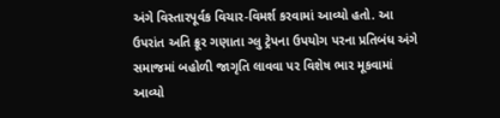અંગે વિસ્તારપૂર્વક વિચાર-વિમર્શ કરવામાં આવ્યો હતો. આ ઉપરાંત અતિ ક્રૂર ગણાતા ગ્લુ ટ્રેપના ઉપયોગ પરના પ્રતિબંધ અંગે સમાજમાં બહોળી જાગૃતિ લાવવા પર વિશેષ ભાર મૂકવામાં આવ્યો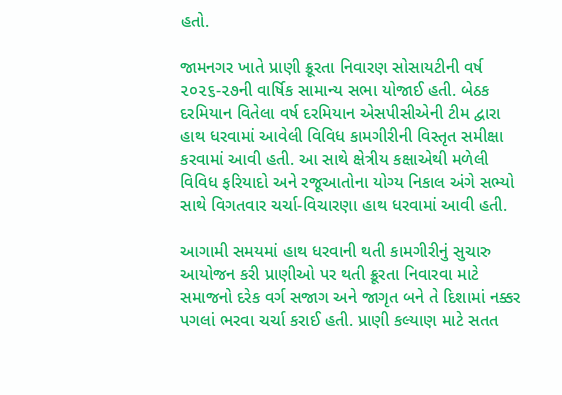હતો.

જામનગર ખાતે પ્રાણી ક્રૂરતા નિવારણ સોસાયટીની વર્ષ ૨૦૨૬-૨૭ની વાર્ષિક સામાન્ય સભા યોજાઈ હતી. બેઠક દરમિયાન વિતેલા વર્ષ દરમિયાન એસપીસીએની ટીમ દ્વારા હાથ ધરવામાં આવેલી વિવિધ કામગીરીની વિસ્તૃત સમીક્ષા કરવામાં આવી હતી. આ સાથે ક્ષેત્રીય કક્ષાએથી મળેલી વિવિધ ફરિયાદો અને રજૂઆતોના યોગ્ય નિકાલ અંગે સભ્યો સાથે વિગતવાર ચર્ચા-વિચારણા હાથ ધરવામાં આવી હતી.

આગામી સમયમાં હાથ ધરવાની થતી કામગીરીનું સુચારુ આયોજન કરી પ્રાણીઓ પર થતી ક્રૂરતા નિવારવા માટે સમાજનો દરેક વર્ગ સજાગ અને જાગૃત બને તે દિશામાં નક્કર પગલાં ભરવા ચર્ચા કરાઈ હતી. પ્રાણી કલ્યાણ માટે સતત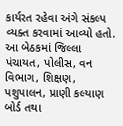કાર્યરત રહેવા અંગે સંકલ્પ વ્યક્ત કરવામાં આવ્યો હતો. આ બેઠકમાં જિલ્લા પંચાયત, પોલીસ, વન વિભાગ, શિક્ષણ, પશુપાલન, પ્રાણી કલ્યાણ બોર્ડ તથા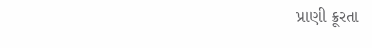પ્રાણી ક્રૂરતા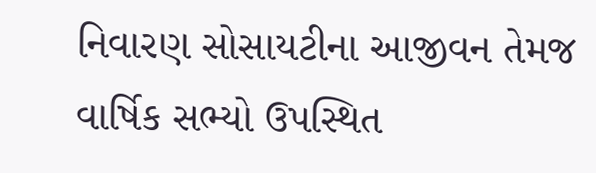નિવારણ સોસાયટીના આજીવન તેમજ વાર્ષિક સભ્યો ઉપસ્થિત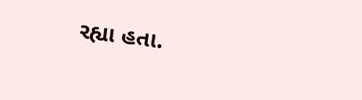રહ્યા હતા.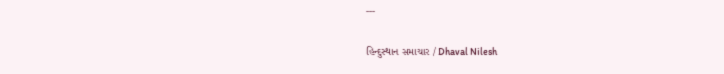---

હિન્દુસ્થાન સમાચાર / Dhaval Nilesh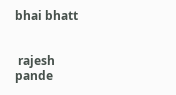bhai bhatt


 rajesh pande